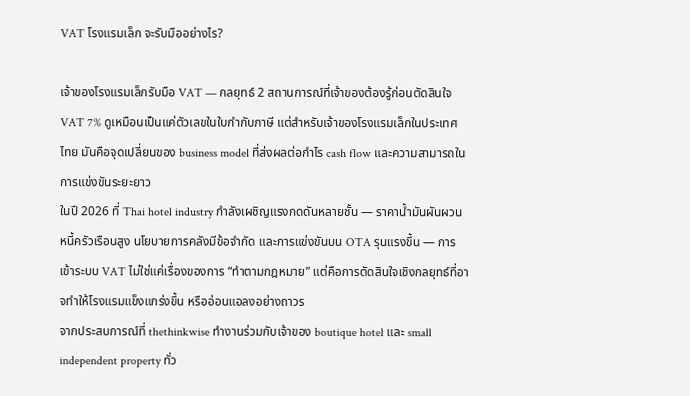VAT โรงแรมเล็ก จะรับมืออย่างไร?

เจ้าของโรงแรมเล็กรับมือ VAT — กลยุทธ์ 2 สถานการณ์ที่เจ้าของต้องรู้ก่อนตัดสินใจ
VAT 7% ดูเหมือนเป็นแค่ตัวเลขในใบกำกับภาษี แต่สำหรับเจ้าของโรงแรมเล็กในประเทศไทย มันคือจุดเปลี่ยนของ business model ที่ส่งผลต่อกำไร cash flow และความสามารถในการแข่งขันระยะยาว
ในปี 2026 ที่ Thai hotel industry กำลังเผชิญแรงกดดันหลายชั้น — ราคาน้ำมันผันผวน หนี้ครัวเรือนสูง นโยบายการคลังมีข้อจำกัด และการแข่งขันบน OTA รุนแรงขึ้น — การเข้าระบบ VAT ไม่ใช่แค่เรื่องของการ “ทำตามกฎหมาย” แต่คือการตัดสินใจเชิงกลยุทธ์ที่อาจทำให้โรงแรมแข็งแกร่งขึ้น หรืออ่อนแอลงอย่างถาวร
จากประสบการณ์ที่ thethinkwise ทำงานร่วมกับเจ้าของ boutique hotel และ small independent property ทั่ว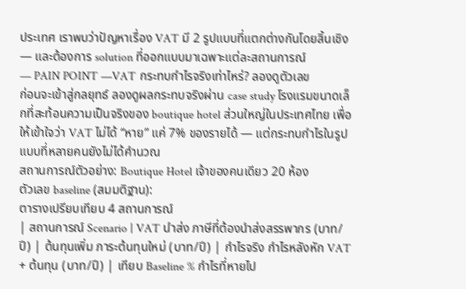ประเทศ เราพบว่าปัญหาเรื่อง VAT มี 2 รูปแบบที่แตกต่างกันโดยสิ้นเชิง — และต้องการ solution ที่ออกแบบมาเฉพาะแต่ละสถานการณ์
— PAIN POINT —VAT กระทบกำไรจริงเท่าไหร่? ลองดูตัวเลข
ก่อนจะเข้าสู่กลยุทธ์ ลองดูผลกระทบจริงผ่าน case study โรงแรมขนาดเล็กที่สะท้อนความเป็นจริงของ boutique hotel ส่วนใหญ่ในประเทศไทย เพื่อให้เข้าใจว่า VAT ไม่ได้ “หาย” แค่ 7% ของรายได้ — แต่กระทบกำไรในรูปแบบที่หลายคนยังไม่ได้คำนวณ
สถานการณ์ตัวอย่าง: Boutique Hotel เจ้าของคนเดียว 20 ห้อง
ตัวเลข baseline (สมมติฐาน):
ตารางเปรียบเทียบ 4 สถานการณ์
| สถานการณ์ Scenario | VAT นำส่ง ภาษีที่ต้องนำส่งสรรพากร (บาท/ปี) | ต้นทุนเพิ่ม ภาระต้นทุนใหม่ (บาท/ปี) | กำไรจริง กำไรหลังหัก VAT + ต้นทุน (บาท/ปี) | เทียบ Baseline % กำไรที่หายไป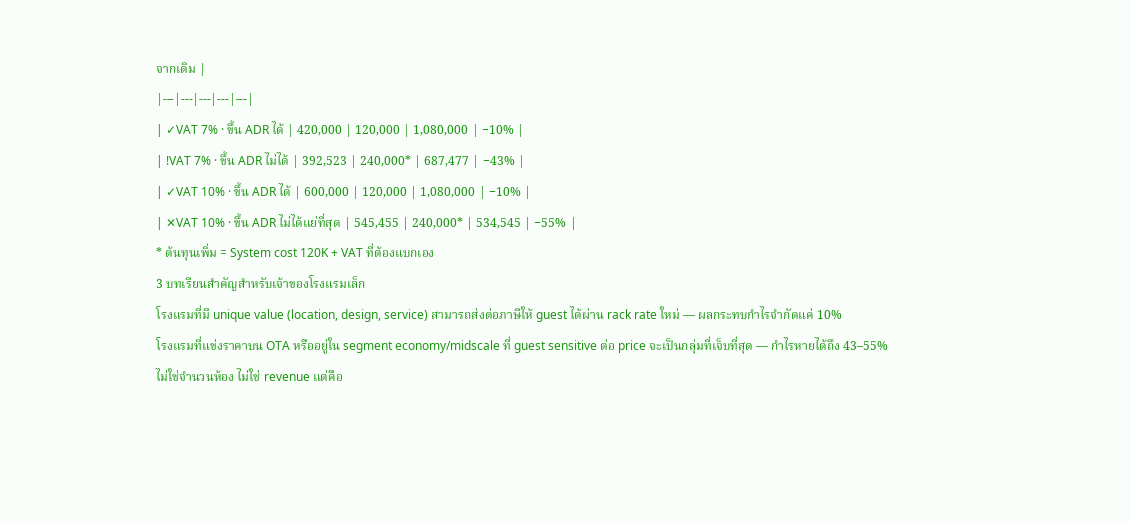จากเดิม |
|---|---|---|---|---|
| ✓VAT 7% · ขึ้น ADR ได้ | 420,000 | 120,000 | 1,080,000 | −10% |
| !VAT 7% · ขึ้น ADR ไม่ได้ | 392,523 | 240,000* | 687,477 | −43% |
| ✓VAT 10% · ขึ้น ADR ได้ | 600,000 | 120,000 | 1,080,000 | −10% |
| ✕VAT 10% · ขึ้น ADR ไม่ได้แย่ที่สุด | 545,455 | 240,000* | 534,545 | −55% |
* ต้นทุนเพิ่ม = System cost 120K + VAT ที่ต้องแบกเอง
3 บทเรียนสำคัญสำหรับเจ้าของโรงแรมเล็ก
โรงแรมที่มี unique value (location, design, service) สามารถส่งต่อภาษีให้ guest ได้ผ่าน rack rate ใหม่ — ผลกระทบกำไรจำกัดแค่ 10%
โรงแรมที่แข่งราคาบน OTA หรืออยู่ใน segment economy/midscale ที่ guest sensitive ต่อ price จะเป็นกลุ่มที่เจ็บที่สุด — กำไรหายได้ถึง 43–55%
ไม่ใช่จำนวนห้อง ไม่ใช่ revenue แต่คือ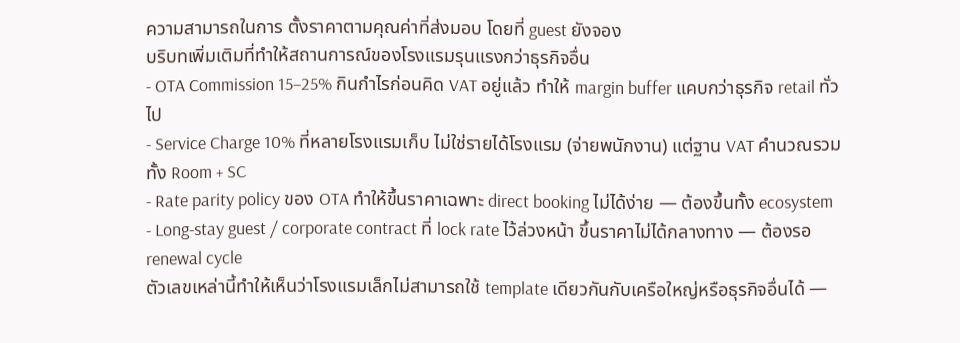ความสามารถในการ ตั้งราคาตามคุณค่าที่ส่งมอบ โดยที่ guest ยังจอง
บริบทเพิ่มเติมที่ทำให้สถานการณ์ของโรงแรมรุนแรงกว่าธุรกิจอื่น
- OTA Commission 15–25% กินกำไรก่อนคิด VAT อยู่แล้ว ทำให้ margin buffer แคบกว่าธุรกิจ retail ทั่วไป
- Service Charge 10% ที่หลายโรงแรมเก็บ ไม่ใช่รายได้โรงแรม (จ่ายพนักงาน) แต่ฐาน VAT คำนวณรวมทั้ง Room + SC
- Rate parity policy ของ OTA ทำให้ขึ้นราคาเฉพาะ direct booking ไม่ได้ง่าย — ต้องขึ้นทั้ง ecosystem
- Long-stay guest / corporate contract ที่ lock rate ไว้ล่วงหน้า ขึ้นราคาไม่ได้กลางทาง — ต้องรอ renewal cycle
ตัวเลขเหล่านี้ทำให้เห็นว่าโรงแรมเล็กไม่สามารถใช้ template เดียวกันกับเครือใหญ่หรือธุรกิจอื่นได้ —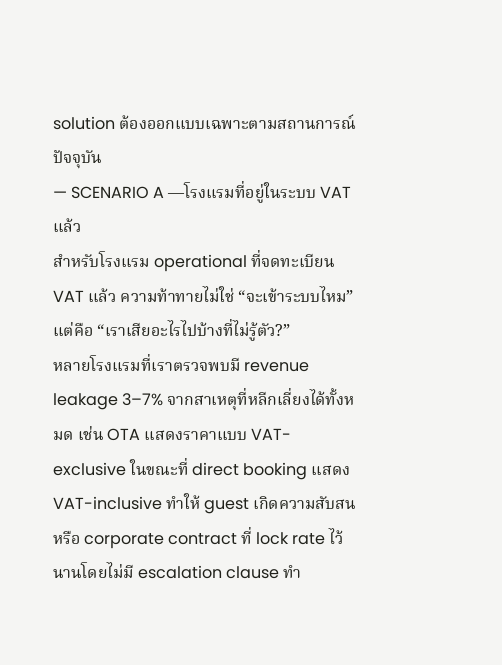solution ต้องออกแบบเฉพาะตามสถานการณ์ปัจจุบัน
— SCENARIO A —โรงแรมที่อยู่ในระบบ VAT แล้ว
สำหรับโรงแรม operational ที่จดทะเบียน VAT แล้ว ความท้าทายไม่ใช่ “จะเข้าระบบไหม” แต่คือ “เราเสียอะไรไปบ้างที่ไม่รู้ตัว?”
หลายโรงแรมที่เราตรวจพบมี revenue leakage 3–7% จากสาเหตุที่หลีกเลี่ยงได้ทั้งหมด เช่น OTA แสดงราคาแบบ VAT-exclusive ในขณะที่ direct booking แสดง VAT-inclusive ทำให้ guest เกิดความสับสน หรือ corporate contract ที่ lock rate ไว้นานโดยไม่มี escalation clause ทำ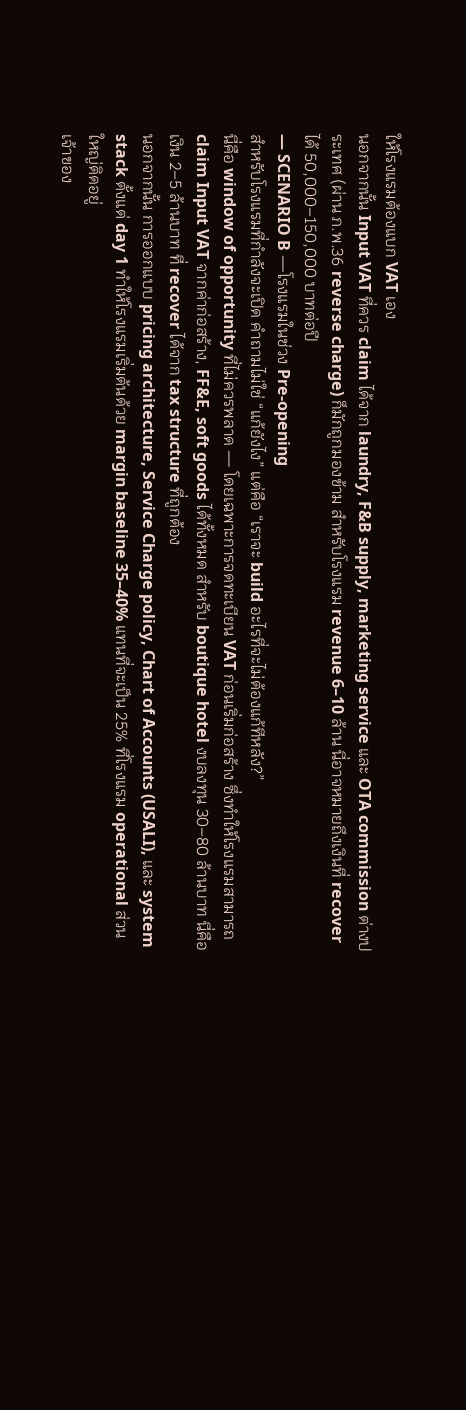ให้โรงแรมต้องแบก VAT เอง
นอกจากนั้น Input VAT ที่ควร claim ได้จาก laundry, F&B supply, marketing service และ OTA commission ต่างประเทศ (ผ่าน ภ.พ.36 reverse charge) ก็มักถูกมองข้าม สำหรับโรงแรม revenue 6–10 ล้าน นี่อาจหมายถึงเงินที่ recover ได้ 50,000–150,000 บาทต่อปี
— SCENARIO B —โรงแรมในช่วง Pre-opening
สำหรับโรงแรมที่กำลังจะเปิด คำถามไม่ใช่ “แก้ยังไง” แต่คือ “เราจะ build อะไรที่จะไม่ต้องแก้ทีหลัง?”
นี่คือ window of opportunity ที่ไม่ควรพลาด — โดยเฉพาะการจดทะเบียน VAT ก่อนเริ่มก่อสร้าง ซึ่งทำให้โรงแรมสามารถ claim Input VAT จากค่าก่อสร้าง, FF&E, soft goods ได้ทั้งหมด สำหรับ boutique hotel งบลงทุน 30–80 ล้านบาท นี่คือเงิน 2–5 ล้านบาท ที่ recover ได้จาก tax structure ที่ถูกต้อง
นอกจากนั้น การออกแบบ pricing architecture, Service Charge policy, Chart of Accounts (USALI), และ system stack ตั้งแต่ day 1 ทำให้โรงแรมเริ่มต้นด้วย margin baseline 35–40% แทนที่จะเป็น 25% ที่โรงแรม operational ส่วนใหญ่ติดอยู่
เจ้าของ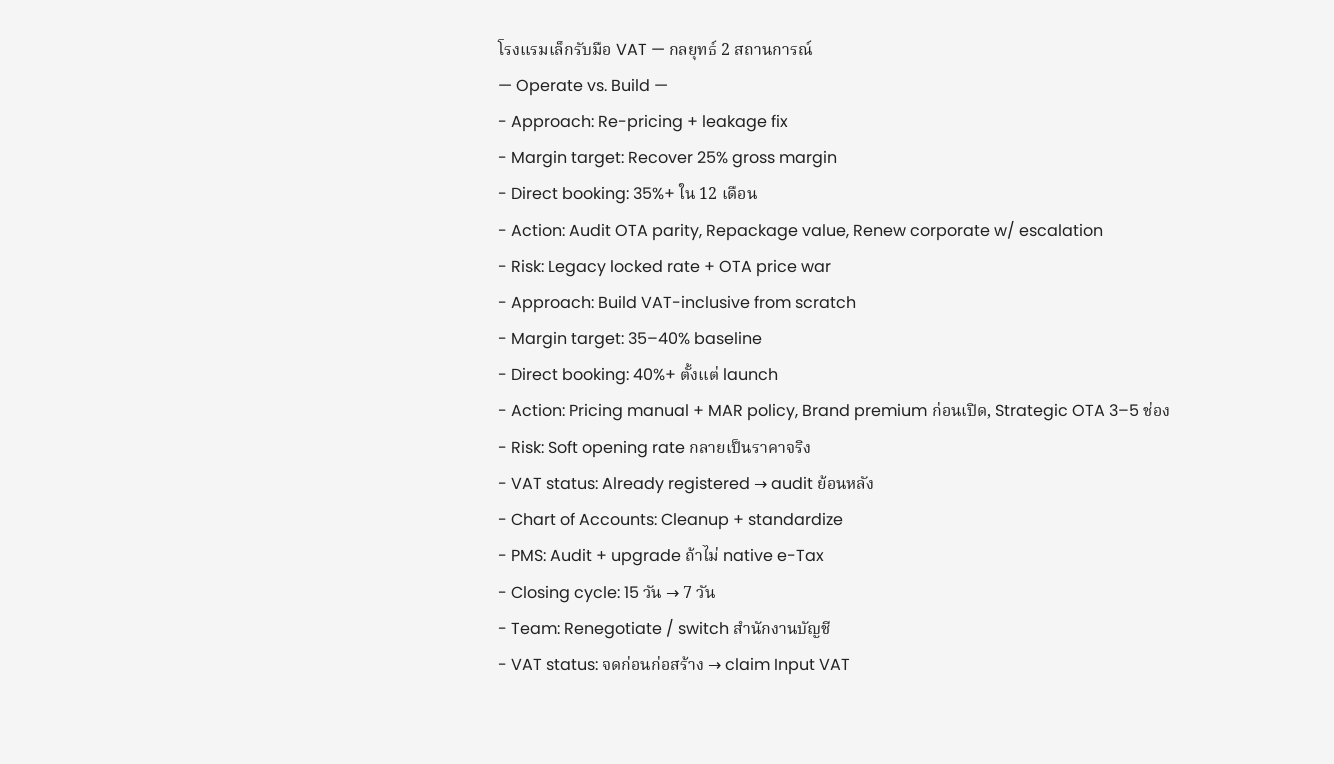โรงแรมเล็กรับมือ VAT — กลยุทธ์ 2 สถานการณ์
— Operate vs. Build —
- Approach: Re-pricing + leakage fix
- Margin target: Recover 25% gross margin
- Direct booking: 35%+ ใน 12 เดือน
- Action: Audit OTA parity, Repackage value, Renew corporate w/ escalation
- Risk: Legacy locked rate + OTA price war
- Approach: Build VAT-inclusive from scratch
- Margin target: 35–40% baseline
- Direct booking: 40%+ ตั้งแต่ launch
- Action: Pricing manual + MAR policy, Brand premium ก่อนเปิด, Strategic OTA 3–5 ช่อง
- Risk: Soft opening rate กลายเป็นราคาจริง
- VAT status: Already registered → audit ย้อนหลัง
- Chart of Accounts: Cleanup + standardize
- PMS: Audit + upgrade ถ้าไม่ native e-Tax
- Closing cycle: 15 วัน → 7 วัน
- Team: Renegotiate / switch สำนักงานบัญชี
- VAT status: จดก่อนก่อสร้าง → claim Input VAT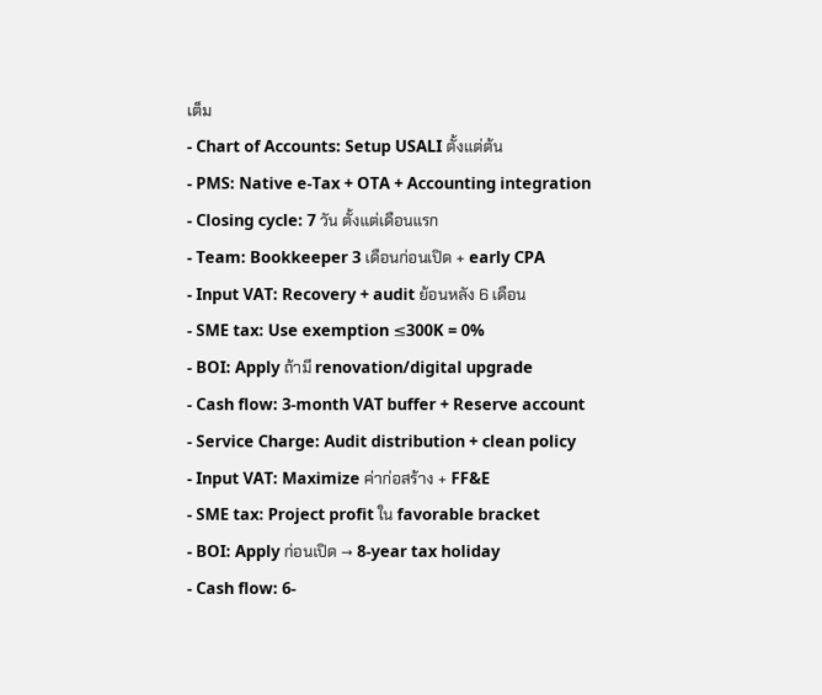เต็ม
- Chart of Accounts: Setup USALI ตั้งแต่ต้น
- PMS: Native e-Tax + OTA + Accounting integration
- Closing cycle: 7 วัน ตั้งแต่เดือนแรก
- Team: Bookkeeper 3 เดือนก่อนเปิด + early CPA
- Input VAT: Recovery + audit ย้อนหลัง 6 เดือน
- SME tax: Use exemption ≤300K = 0%
- BOI: Apply ถ้ามี renovation/digital upgrade
- Cash flow: 3-month VAT buffer + Reserve account
- Service Charge: Audit distribution + clean policy
- Input VAT: Maximize ค่าก่อสร้าง + FF&E
- SME tax: Project profit ใน favorable bracket
- BOI: Apply ก่อนเปิด → 8-year tax holiday
- Cash flow: 6-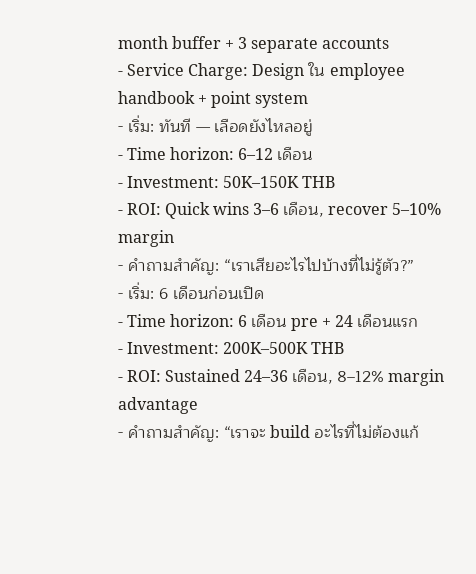month buffer + 3 separate accounts
- Service Charge: Design ใน employee handbook + point system
- เริ่ม: ทันที — เลือดยังไหลอยู่
- Time horizon: 6–12 เดือน
- Investment: 50K–150K THB
- ROI: Quick wins 3–6 เดือน, recover 5–10% margin
- คำถามสำคัญ: “เราเสียอะไรไปบ้างที่ไม่รู้ตัว?”
- เริ่ม: 6 เดือนก่อนเปิด
- Time horizon: 6 เดือน pre + 24 เดือนแรก
- Investment: 200K–500K THB
- ROI: Sustained 24–36 เดือน, 8–12% margin advantage
- คำถามสำคัญ: “เราจะ build อะไรที่ไม่ต้องแก้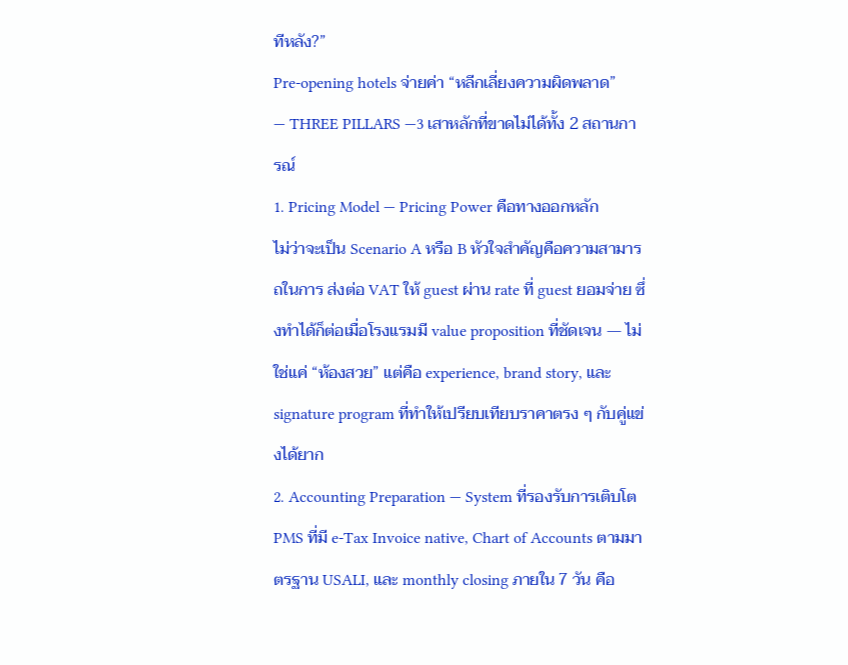ทีหลัง?”
Pre-opening hotels จ่ายค่า “หลีกเลี่ยงความผิดพลาด”
— THREE PILLARS —3 เสาหลักที่ขาดไม่ได้ทั้ง 2 สถานการณ์
1. Pricing Model — Pricing Power คือทางออกหลัก
ไม่ว่าจะเป็น Scenario A หรือ B หัวใจสำคัญคือความสามารถในการ ส่งต่อ VAT ให้ guest ผ่าน rate ที่ guest ยอมจ่าย ซึ่งทำได้ก็ต่อเมื่อโรงแรมมี value proposition ที่ชัดเจน — ไม่ใช่แค่ “ห้องสวย” แต่คือ experience, brand story, และ signature program ที่ทำให้เปรียบเทียบราคาตรง ๆ กับคู่แข่งได้ยาก
2. Accounting Preparation — System ที่รองรับการเติบโต
PMS ที่มี e-Tax Invoice native, Chart of Accounts ตามมาตรฐาน USALI, และ monthly closing ภายใน 7 วัน คือ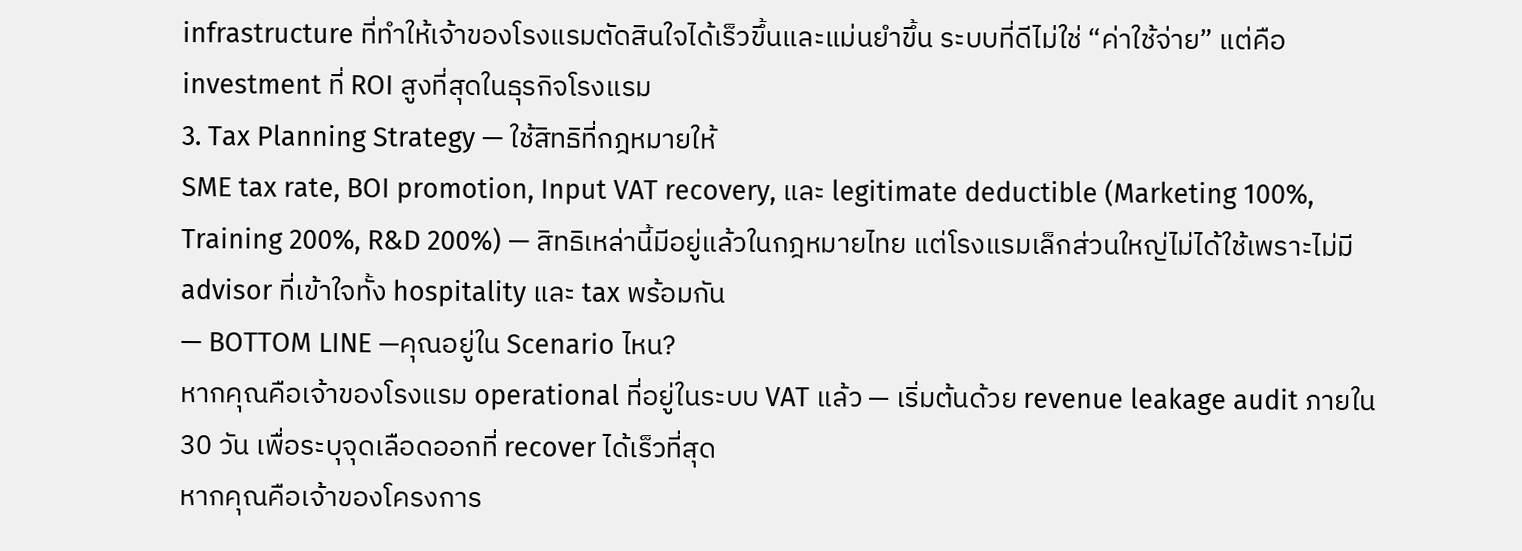infrastructure ที่ทำให้เจ้าของโรงแรมตัดสินใจได้เร็วขึ้นและแม่นยำขึ้น ระบบที่ดีไม่ใช่ “ค่าใช้จ่าย” แต่คือ investment ที่ ROI สูงที่สุดในธุรกิจโรงแรม
3. Tax Planning Strategy — ใช้สิทธิที่กฎหมายให้
SME tax rate, BOI promotion, Input VAT recovery, และ legitimate deductible (Marketing 100%, Training 200%, R&D 200%) — สิทธิเหล่านี้มีอยู่แล้วในกฎหมายไทย แต่โรงแรมเล็กส่วนใหญ่ไม่ได้ใช้เพราะไม่มี advisor ที่เข้าใจทั้ง hospitality และ tax พร้อมกัน
— BOTTOM LINE —คุณอยู่ใน Scenario ไหน?
หากคุณคือเจ้าของโรงแรม operational ที่อยู่ในระบบ VAT แล้ว — เริ่มต้นด้วย revenue leakage audit ภายใน 30 วัน เพื่อระบุจุดเลือดออกที่ recover ได้เร็วที่สุด
หากคุณคือเจ้าของโครงการ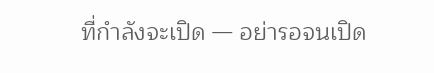ที่กำลังจะเปิด — อย่ารอจนเปิด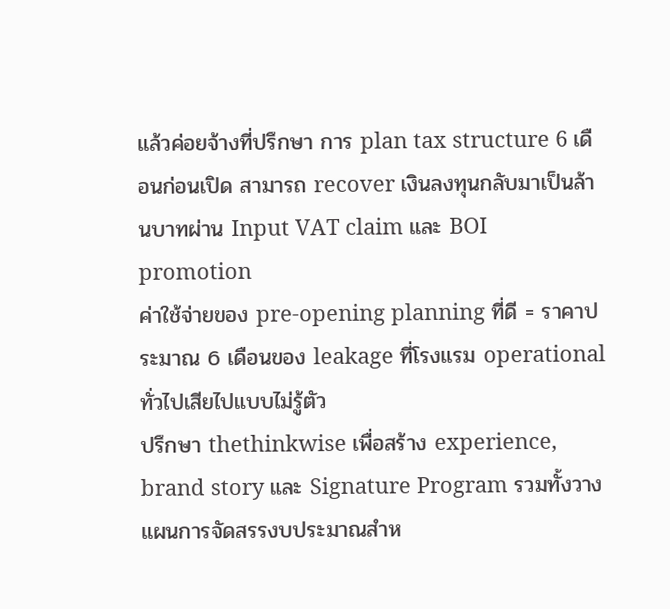แล้วค่อยจ้างที่ปรึกษา การ plan tax structure 6 เดือนก่อนเปิด สามารถ recover เงินลงทุนกลับมาเป็นล้านบาทผ่าน Input VAT claim และ BOI promotion
ค่าใช้จ่ายของ pre-opening planning ที่ดี = ราคาประมาณ 6 เดือนของ leakage ที่โรงแรม operational ทั่วไปเสียไปแบบไม่รู้ตัว
ปรึกษา thethinkwise เพื่อสร้าง experience, brand story และ Signature Program รวมทั้งวางแผนการจัดสรรงบประมาณสำห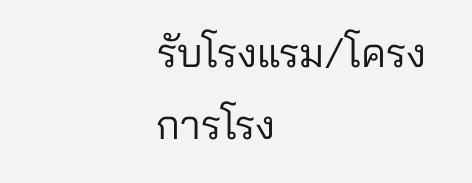รับโรงแรม/โครงการโรง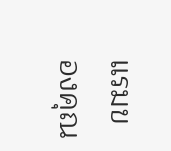แรมของคุณ